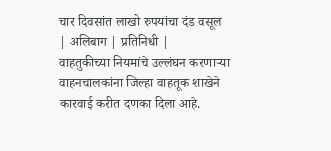चार दिवसांत लाखो रुपयांचा दंड वसूल
| अलिबाग | प्रतिनिधी |
वाहतुकीच्या नियमांचे उल्लंघन करणाऱ्या वाहनचालकांना जिल्हा वाहतूक शाखेने कारवाई करीत दणका दिला आहे.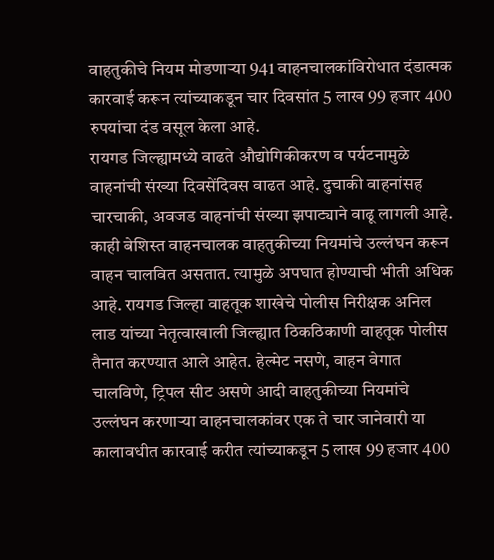वाहतुकीचे नियम मोडणाऱ्या 941 वाहनचालकांविरोधात दंडात्मक कारवाई करून त्यांच्याकडून चार दिवसांत 5 लाख 99 हजार 400 रुपयांचा दंड वसूल केला आहे.
रायगड जिल्ह्यामध्ये वाढते औद्योगिकीकरण व पर्यटनामुळे वाहनांची संख्या दिवसेंदिवस वाढत आहे. दुचाकी वाहनांसह चारचाकी, अवजड वाहनांची संख्या झपाट्याने वाढू लागली आहे. काही बेशिस्त वाहनचालक वाहतुकीच्या नियमांचे उल्लंघन करून वाहन चालवित असतात. त्यामुळे अपघात होण्याची भीती अधिक आहे. रायगड जिल्हा वाहतूक शाखेचे पोलीस निरीक्षक अनिल लाड यांच्या नेतृत्वाखाली जिल्ह्यात ठिकठिकाणी वाहतूक पोलीस तैनात करण्यात आले आहेत. हेल्मेट नसणे, वाहन वेगात चालविणे, ट्रिपल सीट असणे आदी वाहतुकीच्या नियमांचे उल्लंघन करणाऱ्या वाहनचालकांवर एक ते चार जानेवारी या कालावधीत कारवाई करीत त्यांच्याकडून 5 लाख 99 हजार 400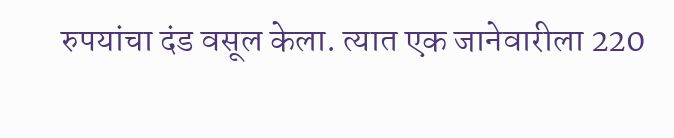रुपयांचा दंड वसूल केला. त्यात एक जानेवारीला 220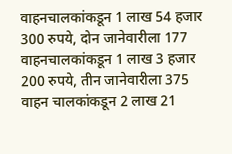वाहनचालकांकडून 1 लाख 54 हजार 300 रुपये, दोन जानेवारीला 177 वाहनचालकांकडून 1 लाख 3 हजार 200 रुपये, तीन जानेवारीला 375 वाहन चालकांकडून 2 लाख 21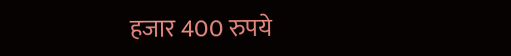हजार 400 रुपये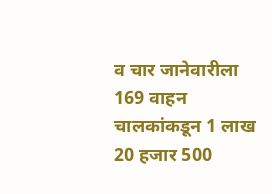व चार जानेवारीला 169 वाहन चालकांकडून 1 लाख 20 हजार 500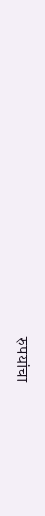रुपयांचा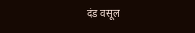दंड वसूल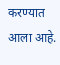करण्यात आला आहे.